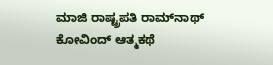ಮಾಜಿ ರಾಷ್ಟ್ರಪತಿ ರಾಮ್‌ನಾಥ್ ಕೋವಿಂದ್ ಆತ್ಮಕಥೆ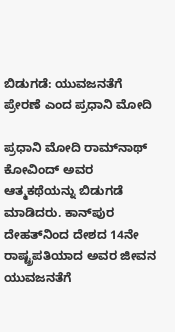ಬಿಡುಗಡೆ: ಯುವಜನತೆಗೆ ಪ್ರೇರಣೆ ಎಂದ ಪ್ರಧಾನಿ ಮೋದಿ

ಪ್ರಧಾನಿ ಮೋದಿ ರಾಮ್‌ನಾಥ್ ಕೋವಿಂದ್ ಅವರ ಆತ್ಮಕಥೆಯನ್ನು ಬಿಡುಗಡೆ ಮಾಡಿದರು. ಕಾನ್‌ಪುರ ದೇಹತ್‌ನಿಂದ ದೇಶದ 14ನೇ ರಾಷ್ಟ್ರಪತಿಯಾದ ಅವರ ಜೀವನ ಯುವಜನತೆಗೆ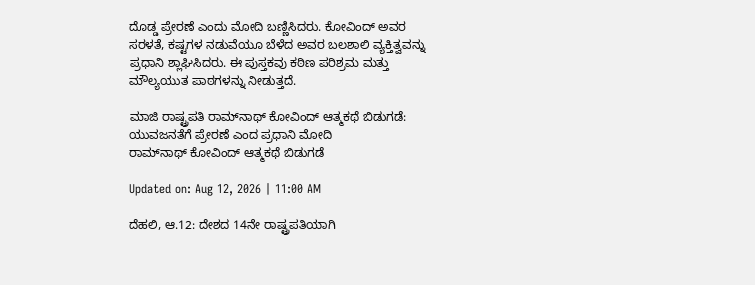ದೊಡ್ಡ ಪ್ರೇರಣೆ ಎಂದು ಮೋದಿ ಬಣ್ಣಿಸಿದರು. ಕೋವಿಂದ್ ಅವರ ಸರಳತೆ, ಕಷ್ಟಗಳ ನಡುವೆಯೂ ಬೆಳೆದ ಅವರ ಬಲಶಾಲಿ ವ್ಯಕ್ತಿತ್ವವನ್ನು ಪ್ರಧಾನಿ ಶ್ಲಾಘಿಸಿದರು. ಈ ಪುಸ್ತಕವು ಕಠಿಣ ಪರಿಶ್ರಮ ಮತ್ತು ಮೌಲ್ಯಯುತ ಪಾಠಗಳನ್ನು ನೀಡುತ್ತದೆ.

ಮಾಜಿ ರಾಷ್ಟ್ರಪತಿ ರಾಮ್‌ನಾಥ್ ಕೋವಿಂದ್ ಆತ್ಮಕಥೆ ಬಿಡುಗಡೆ: ಯುವಜನತೆಗೆ ಪ್ರೇರಣೆ ಎಂದ ಪ್ರಧಾನಿ ಮೋದಿ
ರಾಮ್‌ನಾಥ್ ಕೋವಿಂದ್ ಆತ್ಮಕಥೆ ಬಿಡುಗಡೆ

Updated on: Aug 12, 2026 | 11:00 AM

ದೆಹಲಿ, ಆ.12: ದೇಶದ 14ನೇ ರಾಷ್ಟ್ರಪತಿಯಾಗಿ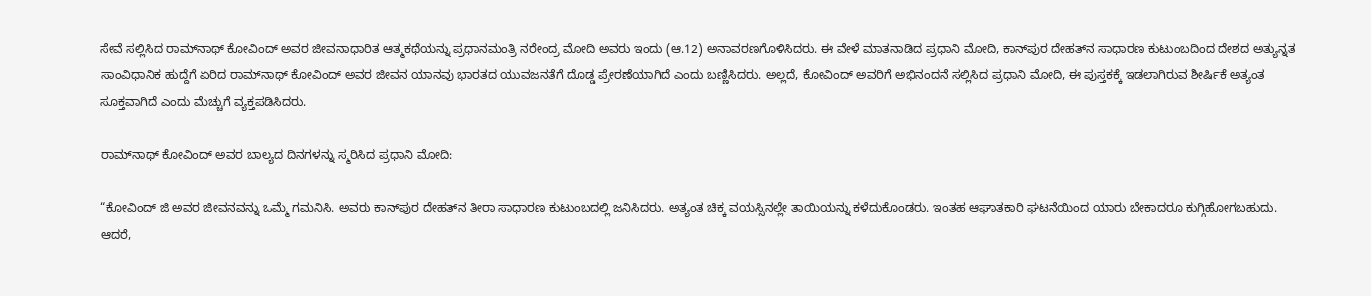ಸೇವೆ ಸಲ್ಲಿಸಿದ ರಾಮ್‌ನಾಥ್ ಕೋವಿಂದ್ ಅವರ ಜೀವನಾಧಾರಿತ ಆತ್ಮಕಥೆಯನ್ನು ಪ್ರಧಾನಮಂತ್ರಿ ನರೇಂದ್ರ ಮೋದಿ ಅವರು ಇಂದು (ಆ.12) ಅನಾವರಣಗೊಳಿಸಿದರು. ಈ ವೇಳೆ ಮಾತನಾಡಿದ ಪ್ರಧಾನಿ ಮೋದಿ, ಕಾನ್‌ಪುರ ದೇಹತ್‌ನ ಸಾಧಾರಣ ಕುಟುಂಬದಿಂದ ದೇಶದ ಅತ್ಯುನ್ನತ ಸಾಂವಿಧಾನಿಕ ಹುದ್ದೆಗೆ ಏರಿದ ರಾಮ್‌ನಾಥ್ ಕೋವಿಂದ್ ಅವರ ಜೀವನ ಯಾನವು ಭಾರತದ ಯುವಜನತೆಗೆ ದೊಡ್ಡ ಪ್ರೇರಣೆಯಾಗಿದೆ ಎಂದು ಬಣ್ಣಿಸಿದರು. ಅಲ್ಲದೆ, ಕೋವಿಂದ್ ಅವರಿಗೆ ಅಭಿನಂದನೆ ಸಲ್ಲಿಸಿದ ಪ್ರಧಾನಿ ಮೋದಿ, ಈ ಪುಸ್ತಕಕ್ಕೆ ಇಡಲಾಗಿರುವ ಶೀರ್ಷಿಕೆ ಅತ್ಯಂತ ಸೂಕ್ತವಾಗಿದೆ ಎಂದು ಮೆಚ್ಚುಗೆ ವ್ಯಕ್ತಪಡಿಸಿದರು.

ರಾಮ್‌ನಾಥ್ ಕೋವಿಂದ್ ಅವರ ಬಾಲ್ಯದ ದಿನಗಳನ್ನು ಸ್ಮರಿಸಿದ ಪ್ರಧಾನಿ ಮೋದಿ:

“ಕೋವಿಂದ್ ಜಿ ಅವರ ಜೀವನವನ್ನು ಒಮ್ಮೆ ಗಮನಿಸಿ. ಅವರು ಕಾನ್‌ಪುರ ದೇಹತ್‌ನ ತೀರಾ ಸಾಧಾರಣ ಕುಟುಂಬದಲ್ಲಿ ಜನಿಸಿದರು. ಅತ್ಯಂತ ಚಿಕ್ಕ ವಯಸ್ಸಿನಲ್ಲೇ ತಾಯಿಯನ್ನು ಕಳೆದುಕೊಂಡರು. ಇಂತಹ ಆಘಾತಕಾರಿ ಘಟನೆಯಿಂದ ಯಾರು ಬೇಕಾದರೂ ಕುಗ್ಗಿಹೋಗಬಹುದು. ಆದರೆ,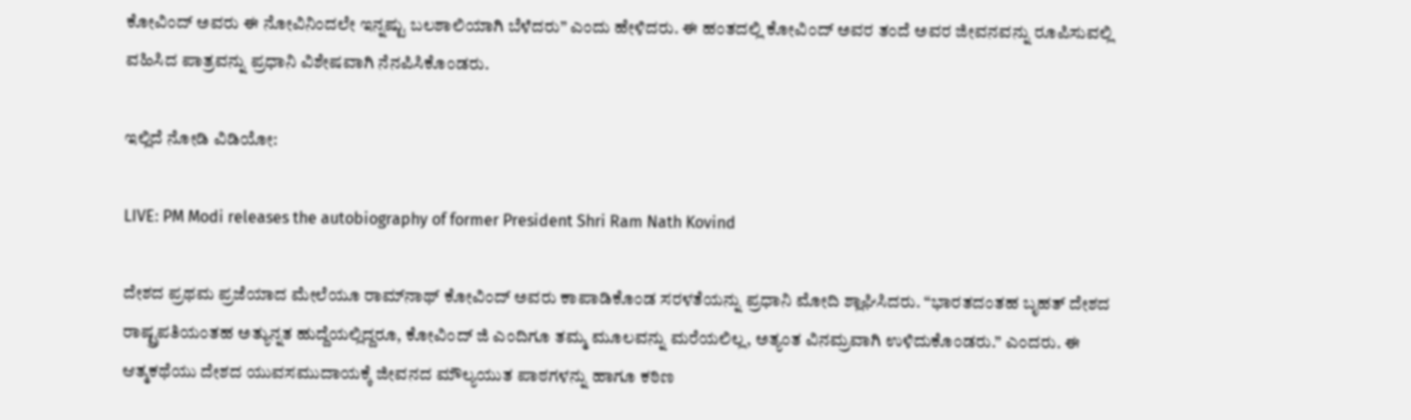ಕೋವಿಂದ್ ಅವರು ಈ ನೋವಿನಿಂದಲೇ ಇನ್ನಷ್ಟು ಬಲಶಾಲಿಯಾಗಿ ಬೆಳೆದರು” ಎಂದು ಹೇಳಿದರು. ಈ ಹಂತದಲ್ಲಿ ಕೋವಿಂದ್ ಅವರ ತಂದೆ ಅವರ ಜೀವನವನ್ನು ರೂಪಿಸುವಲ್ಲಿ ವಹಿಸಿದ ಪಾತ್ರವನ್ನು ಪ್ರಧಾನಿ ವಿಶೇಷವಾಗಿ ನೆನಪಿಸಿಕೊಂಡರು.

ಇಲ್ಲಿದೆ ನೋಡಿ ವಿಡಿಯೋ:

LIVE: PM Modi releases the autobiography of former President Shri Ram Nath Kovind

ದೇಶದ ಪ್ರಥಮ ಪ್ರಜೆಯಾದ ಮೇಲೆಯೂ ರಾಮ್‌ನಾಥ್ ಕೋವಿಂದ್ ಅವರು ಕಾಪಾಡಿಕೊಂಡ ಸರಳತೆಯನ್ನು ಪ್ರಧಾನಿ ಮೋದಿ ಶ್ಲಾಘಿಸಿದರು. “ಭಾರತದಂತಹ ಬೃಹತ್ ದೇಶದ ರಾಷ್ಟ್ರಪತಿಯಂತಹ ಅತ್ಯುನ್ನತ ಹುದ್ದೆಯಲ್ಲಿದ್ದರೂ, ಕೋವಿಂದ್ ಜಿ ಎಂದಿಗೂ ತಮ್ಮ ಮೂಲವನ್ನು ಮರೆಯಲಿಲ್ಲ, ಅತ್ಯಂತ ವಿನಮ್ರವಾಗಿ ಉಳಿದುಕೊಂಡರು.” ಎಂದರು. ಈ ಆತ್ಮಕಥೆಯು ದೇಶದ ಯುವಸಮುದಾಯಕ್ಕೆ ಜೀವನದ ಮೌಲ್ಯಯುತ ಪಾಠಗಳನ್ನು ಹಾಗೂ ಕಠಿಣ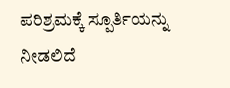ಪರಿಶ್ರಮಕ್ಕೆ ಸ್ಪೂರ್ತಿಯನ್ನು ನೀಡಲಿದೆ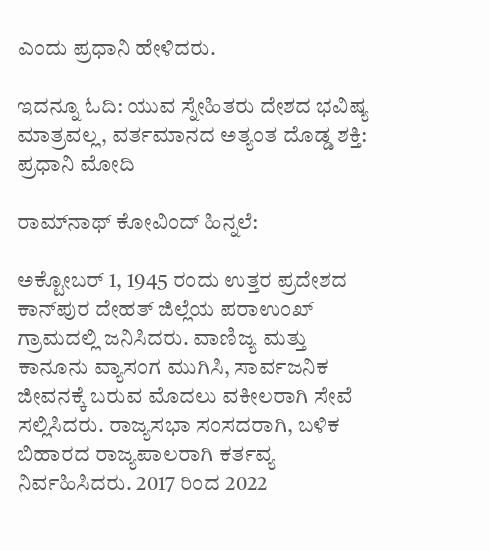ಎಂದು ಪ್ರಧಾನಿ ಹೇಳಿದರು.

ಇದನ್ನೂ ಓದಿ: ಯುವ ಸ್ನೇಹಿತರು ದೇಶದ ಭವಿಷ್ಯ ಮಾತ್ರವಲ್ಲ, ವರ್ತಮಾನದ ಅತ್ಯಂತ ದೊಡ್ಡ ಶಕ್ತಿ: ಪ್ರಧಾನಿ ಮೋದಿ

ರಾಮ್‌ನಾಥ್ ಕೋವಿಂದ್ ಹಿನ್ನಲೆ:

ಅಕ್ಟೋಬರ್ 1, 1945 ರಂದು ಉತ್ತರ ಪ್ರದೇಶದ ಕಾನ್‌ಪುರ ದೇಹತ್ ಜಿಲ್ಲೆಯ ಪರಾಉಂಖ್ ಗ್ರಾಮದಲ್ಲಿ ಜನಿಸಿದರು. ವಾಣಿಜ್ಯ ಮತ್ತು ಕಾನೂನು ವ್ಯಾಸಂಗ ಮುಗಿಸಿ, ಸಾರ್ವಜನಿಕ ಜೀವನಕ್ಕೆ ಬರುವ ಮೊದಲು ವಕೀಲರಾಗಿ ಸೇವೆ ಸಲ್ಲಿಸಿದರು. ರಾಜ್ಯಸಭಾ ಸಂಸದರಾಗಿ, ಬಳಿಕ ಬಿಹಾರದ ರಾಜ್ಯಪಾಲರಾಗಿ ಕರ್ತವ್ಯ ನಿರ್ವಹಿಸಿದರು. 2017 ರಿಂದ 2022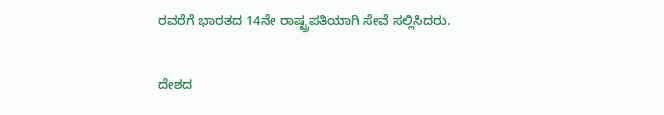ರವರೆಗೆ ಭಾರತದ 14ನೇ ರಾಷ್ಟ್ರಪತಿಯಾಗಿ ಸೇವೆ ಸಲ್ಲಿಸಿದರು.

ದೇಶದ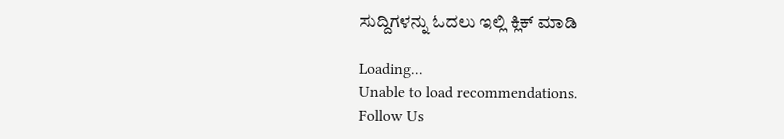ಸುದ್ದಿಗಳನ್ನು ಓದಲು ಇಲ್ಲಿ ಕ್ಲಿಕ್ ಮಾಡಿ

Loading...
Unable to load recommendations.
Follow Us